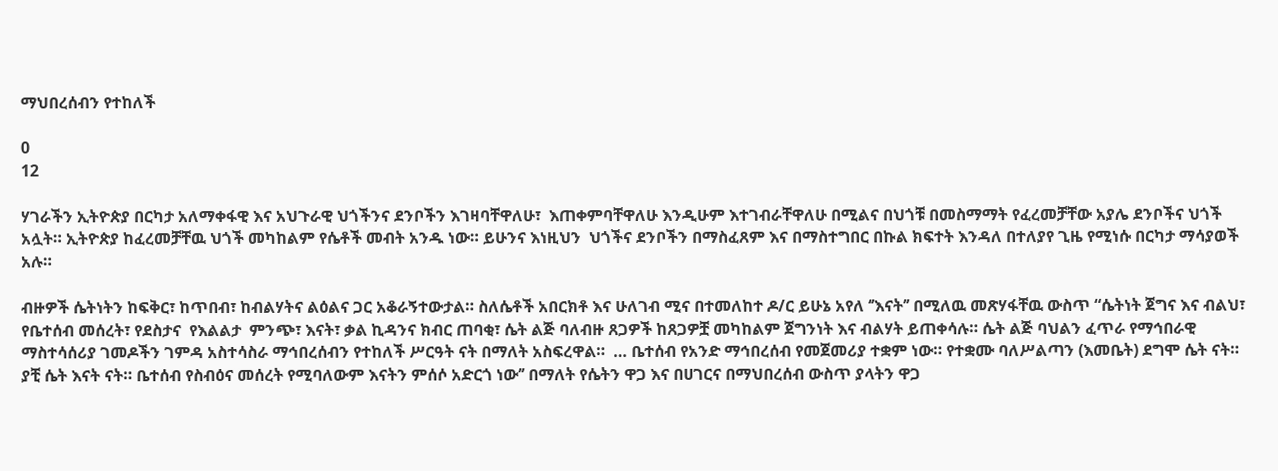ማህበረሰብን የተከለች

0
12

ሃገራችን ኢትዮጵያ በርካታ አለማቀፋዊ እና አህጉራዊ ህጎችንና ደንቦችን እገዛባቸዋለሁ፣  እጠቀምባቸዋለሁ እንዲሁም እተገብራቸዋለሁ በሚልና በህጎቹ በመስማማት የፈረመቻቸው አያሌ ደንቦችና ህጎች አሏት። ኢትዮጵያ ከፈረመቻቸዉ ህጎች መካከልም የሴቶች መብት አንዱ ነው። ይሁንና እነዚህን  ህጎችና ደንቦችን በማስፈጸም እና በማስተግበር በኩል ክፍተት እንዳለ በተለያየ ጊዜ የሚነሱ በርካታ ማሳያወች አሉ።

ብዙዎች ሴትነትን ከፍቅር፣ ከጥበብ፣ ከብልሃትና ልዕልና ጋር አቆራኝተውታል። ስለሴቶች አበርክቶ እና ሁለገብ ሚና በተመለከተ ዶ/ር ይሁኔ አየለ ‘’እናት’’ በሚለዉ መጽሃፋቸዉ ውስጥ “ሴትነት ጀግና እና ብልህ፣ የቤተሰብ መሰረት፣ የደስታና  የእልልታ  ምንጭ፣ እናት፣ ቃል ኪዳንና ክብር ጠባቂ፣ ሴት ልጅ ባለብዙ ጸጋዎች ከጸጋዎቿ መካከልም ጀግንነት እና ብልሃት ይጠቀሳሉ። ሴት ልጅ ባህልን ፈጥራ የማኅበራዊ ማስተሳሰሪያ ገመዶችን ገምዳ አስተሳስራ ማኅበረሰብን የተከለች ሥርዓት ናት በማለት አስፍረዋል።  … ቤተሰብ የአንድ ማኅበረሰብ የመጀመሪያ ተቋም ነው። የተቋሙ ባለሥልጣን (እመቤት) ደግሞ ሴት ናት። ያቺ ሴት እናት ናት። ቤተሰብ የስብዕና መሰረት የሚባለውም እናትን ምሰሶ አድርጎ ነው’’ በማለት የሴትን ዋጋ እና በሀገርና በማህበረሰብ ውስጥ ያላትን ዋጋ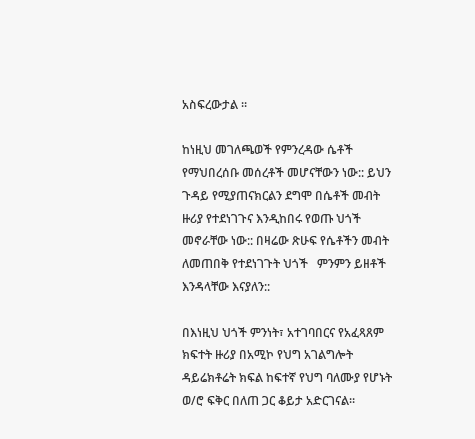አስፍረውታል ።

ከነዚህ መገለጫወች የምንረዳው ሴቶች የማህበረሰቡ መሰረቶች መሆናቸውን ነው:: ይህን ጉዳይ የሚያጠናክርልን ደግሞ በሴቶች መብት ዙሪያ የተደነገጉና እንዲከበሩ የወጡ ህጎች መኖራቸው ነው:: በዛሬው ጽሁፍ የሴቶችን መብት ለመጠበቅ የተደነገጉት ህጎች   ምንምን ይዘቶች እንዳላቸው እናያለን::

በእነዚህ ህጎች ምንነት፣ አተገባበርና የአፈጻጸም ክፍተት ዙሪያ በአሚኮ የህግ አገልግሎት ዳይሬክቶሬት ክፍል ከፍተኛ የህግ ባለሙያ የሆኑት ወ/ሮ ፍቅር በለጠ ጋር ቆይታ አድርገናል።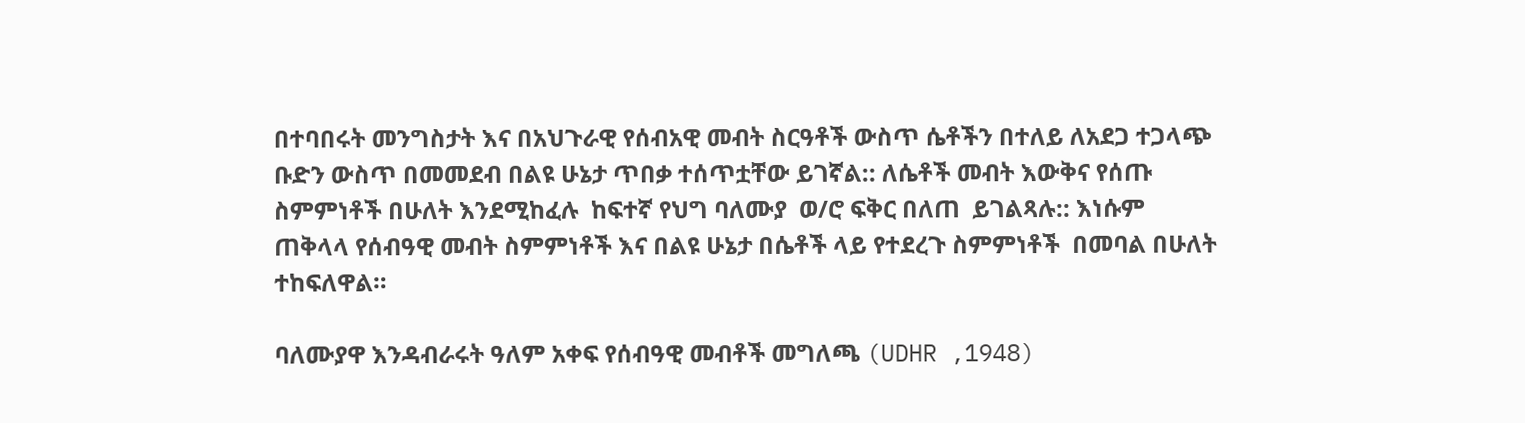በተባበሩት መንግስታት እና በአህጉራዊ የሰብአዊ መብት ስርዓቶች ውስጥ ሴቶችን በተለይ ለአደጋ ተጋላጭ ቡድን ውስጥ በመመደብ በልዩ ሁኔታ ጥበቃ ተሰጥቷቸው ይገኛል:: ለሴቶች መብት እውቅና የሰጡ ስምምነቶች በሁለት እንደሚከፈሉ  ከፍተኛ የህግ ባለሙያ  ወ/ሮ ፍቅር በለጠ  ይገልጻሉ:: እነሱም ጠቅላላ የሰብዓዊ መብት ስምምነቶች እና በልዩ ሁኔታ በሴቶች ላይ የተደረጉ ስምምነቶች  በመባል በሁለት ተከፍለዋል።

ባለሙያዋ እንዳብራሩት ዓለም አቀፍ የሰብዓዊ መብቶች መግለጫ (UDHR ,1948)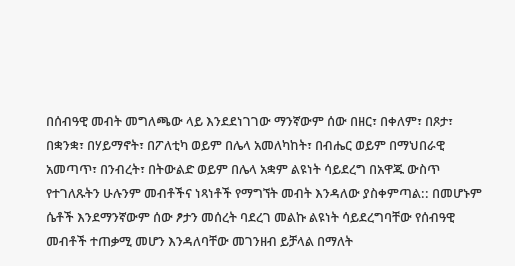በሰብዓዊ መብት መግለጫው ላይ እንደደነገገው ማንኛውም ሰው በዘር፣ በቀለም፣ በጾታ፣ በቋንቋ፣ በሃይማኖት፣ በፖለቲካ ወይም በሌላ አመለካከት፣ በብሔር ወይም በማህበራዊ አመጣጥ፣ በንብረት፣ በትውልድ ወይም በሌላ አቋም ልዩነት ሳይደረግ በአዋጁ ውስጥ የተገለጹትን ሁሉንም መብቶችና ነጻነቶች የማግኘት መብት እንዳለው ያስቀምጣል:: በመሆኑም ሴቶች እንደማንኛውም ሰው ፆታን መሰረት ባደረገ መልኩ ልዩነት ሳይደረግባቸው የሰብዓዊ መብቶች ተጠቃሚ መሆን እንዳለባቸው መገንዘብ ይቻላል በማለት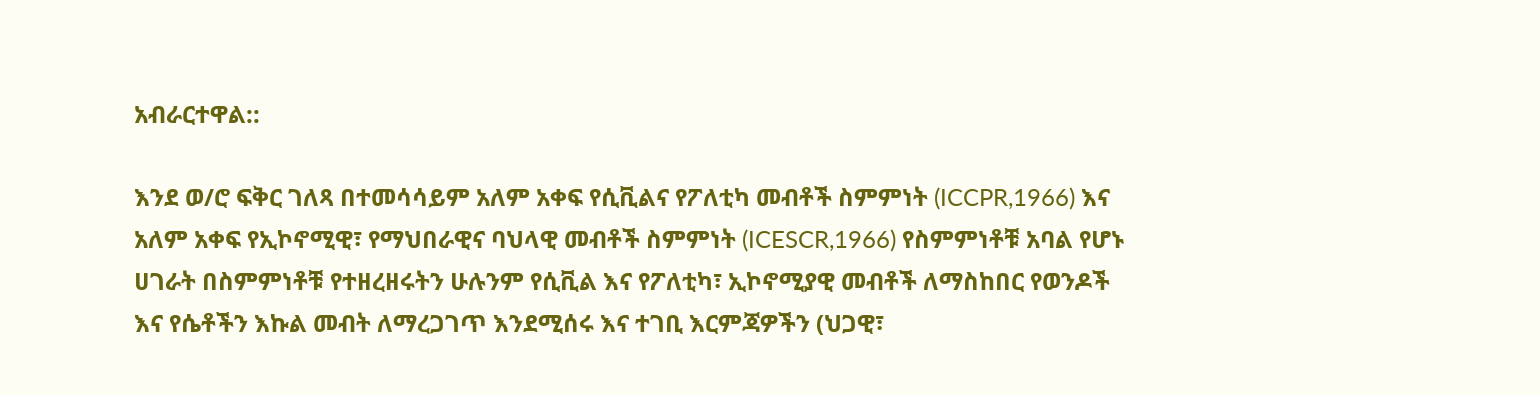አብራርተዋል::

እንደ ወ/ሮ ፍቅር ገለጻ በተመሳሳይም አለም አቀፍ የሲቪልና የፖለቲካ መብቶች ስምምነት (ICCPR,1966) እና አለም አቀፍ የኢኮኖሚዊ፣ የማህበራዊና ባህላዊ መብቶች ስምምነት (ICESCR,1966) የስምምነቶቹ አባል የሆኑ ሀገራት በስምምነቶቹ የተዘረዘሩትን ሁሉንም የሲቪል እና የፖለቲካ፣ ኢኮኖሚያዊ መብቶች ለማስከበር የወንዶች እና የሴቶችን እኩል መብት ለማረጋገጥ እንደሚሰሩ እና ተገቢ እርምጃዎችን (ህጋዊ፣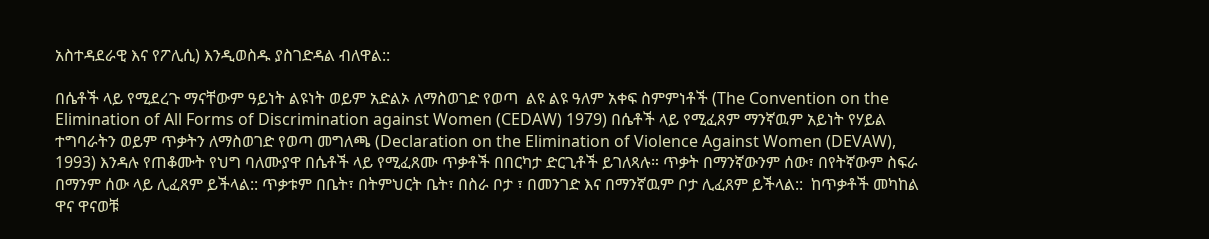አስተዳደራዊ እና የፖሊሲ) እንዲወስዱ ያስገድዳል ብለዋል::

በሴቶች ላይ የሚደረጉ ማናቸውም ዓይነት ልዩነት ወይም አድልኦ ለማስወገድ የወጣ  ልዩ ልዩ ዓለም አቀፍ ስምምነቶች (The Convention on the Elimination of All Forms of Discrimination against Women (CEDAW) 1979) በሴቶች ላይ የሚፈጸም ማንኛዉም አይነት የሃይል ተግባራትን ወይም ጥቃትን ለማስወገድ የወጣ መግለጫ (Declaration on the Elimination of Violence Against Women (DEVAW), 1993) እንዳሉ የጠቆሙት የህግ ባለሙያዋ በሴቶች ላይ የሚፈጸሙ ጥቃቶች በበርካታ ድርጊቶች ይገለጻሉ። ጥቃት በማንኛውንም ሰው፣ በየትኛውም ስፍራ በማንም ሰው ላይ ሊፈጸም ይችላል:: ጥቃቱም በቤት፣ በትምህርት ቤት፣ በስራ ቦታ ፣ በመንገድ እና በማንኛዉም ቦታ ሊፈጸም ይችላል::  ከጥቃቶች መካከል ዋና ዋናወቹ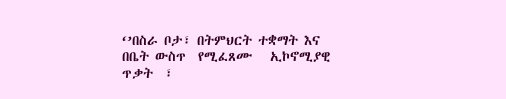‘’በስራ ቦታ፣ በትምህርት ተቋማት እና በቤት ውስጥ  የሚፈጸሙ   ኢኮኖሚያዊ ጥቃት  ፣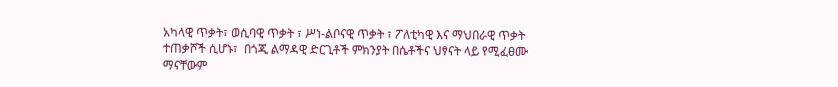አካላዊ ጥቃት፣ ወሲባዊ ጥቃት ፣ ሥነ-ልቦናዊ ጥቃት ፣ ፖለቲካዊ እና ማህበራዊ ጥቃት ተጠቃሾች ሲሆኑ፣  በጎጂ ልማዳዊ ድርጊቶች ምክንያት በሴቶችና ህፃናት ላይ የሚፈፀሙ ማናቸውም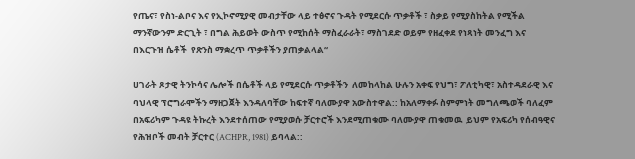የጤና፣ የስነ-ልቦና እና የኢኮኖሚያዊ መብታቸው ላይ ተፅኖና ጉዳት የሚደርሱ ጥቃቶች ፣ ስቃይ የሚያስከትል የሚችል ማንኛውንም ድርጊት ፣ በግል ሕይወት ውስጥ የሚከሰት ማስፈራራት፣ ማስገደድ ወይም የዘፈቀደ የነጻነት መንፈግ እና  በእርጉዝ ሴቶች  የጽንስ ማቋረጥ ጥቃቶችን ያጠቃልላል“

ሀገራት ጾታዊ ትንኮሳና ሌሎች በሴቶች ላይ የሚደርሱ ጥቃቶችን  ለመከላከል ሁሉን አቀፍ የህግ፣ ፖለቲካዊ፣ አስተዳደራዊ እና ባህላዊ ፕሮግራሞችን ማዘጋጀት እንዳለባቸው ከፍተኛ ባለሙያዋ አውስተዋል:: ከአለማቀፉ ስምምነት መግለጫወች ባለፈም በአፍሪካም ጉዳዩ ትኩረት እንደተሰጠው የሚያወሱ ቻርተሮች እንደሚጠቁሙ ባለሙያዋ ጠቁመዉ  ይህም የአፍሪካ የሰብዓዊና የሕዝቦች መብት ቻርተር (ACHPR, 1981) ይባላል::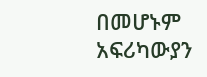በመሆኑም አፍሪካውያን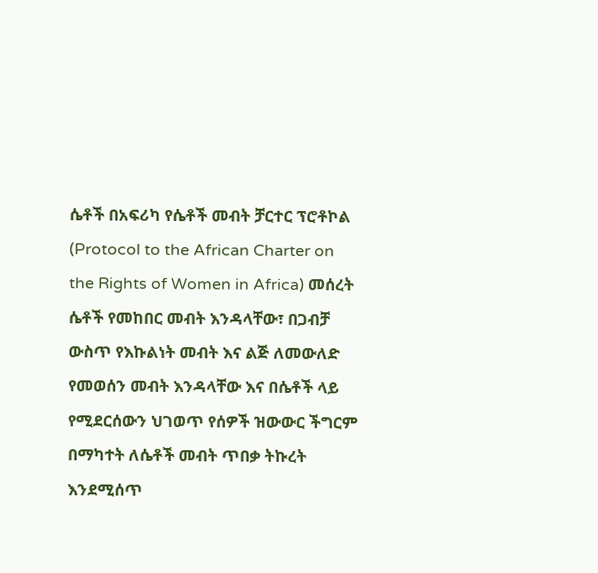ሴቶች በአፍሪካ የሴቶች መብት ቻርተር ፕሮቶኮል (Protocol to the African Charter on the Rights of Women in Africa) መሰረት ሴቶች የመከበር መብት እንዳላቸው፣ በጋብቻ ውስጥ የእኩልነት መብት እና ልጅ ለመውለድ የመወሰን መብት እንዳላቸው እና በሴቶች ላይ የሚደርሰውን ህገወጥ የሰዎች ዝውውር ችግርም በማካተት ለሴቶች መብት ጥበቃ ትኩረት እንደሚሰጥ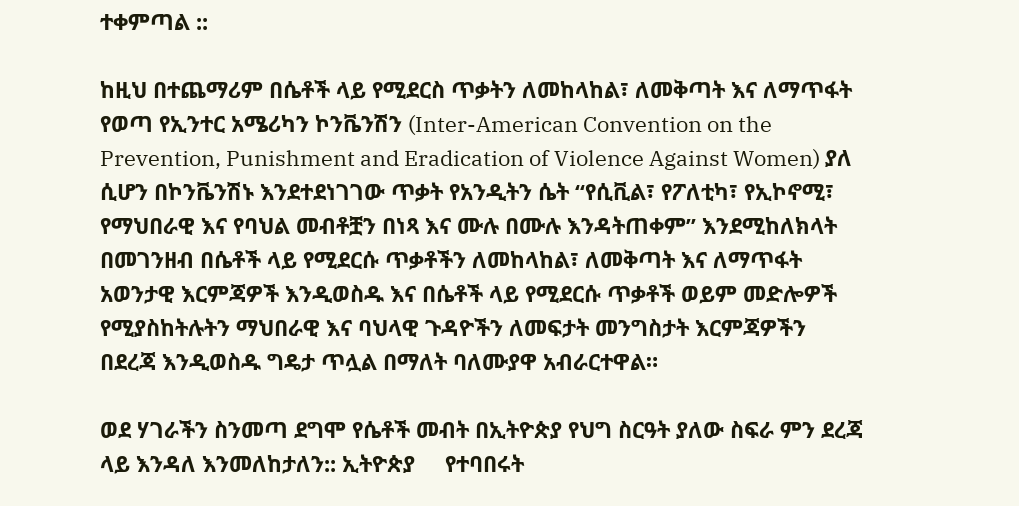ተቀምጣል ::

ከዚህ በተጨማሪም በሴቶች ላይ የሚደርስ ጥቃትን ለመከላከል፣ ለመቅጣት እና ለማጥፋት የወጣ የኢንተር አሜሪካን ኮንቬንሽን (Inter-American Convention on the Prevention, Punishment and Eradication of Violence Against Women) ያለ ሲሆን በኮንቬንሽኑ እንደተደነገገው ጥቃት የአንዲትን ሴት “የሲቪል፣ የፖለቲካ፣ የኢኮኖሚ፣ የማህበራዊ እና የባህል መብቶቿን በነጻ እና ሙሉ በሙሉ እንዳትጠቀም” እንደሚከለክላት በመገንዘብ በሴቶች ላይ የሚደርሱ ጥቃቶችን ለመከላከል፣ ለመቅጣት እና ለማጥፋት አወንታዊ እርምጃዎች እንዲወስዱ እና በሴቶች ላይ የሚደርሱ ጥቃቶች ወይም መድሎዎች የሚያስከትሉትን ማህበራዊ እና ባህላዊ ጉዳዮችን ለመፍታት መንግስታት እርምጃዎችን በደረጃ እንዲወስዱ ግዴታ ጥሏል በማለት ባለሙያዋ አብራርተዋል።

ወደ ሃገራችን ስንመጣ ደግሞ የሴቶች መብት በኢትዮጵያ የህግ ስርዓት ያለው ስፍራ ምን ደረጃ ላይ እንዳለ እንመለከታለን:: ኢትዮጵያ     የተባበሩት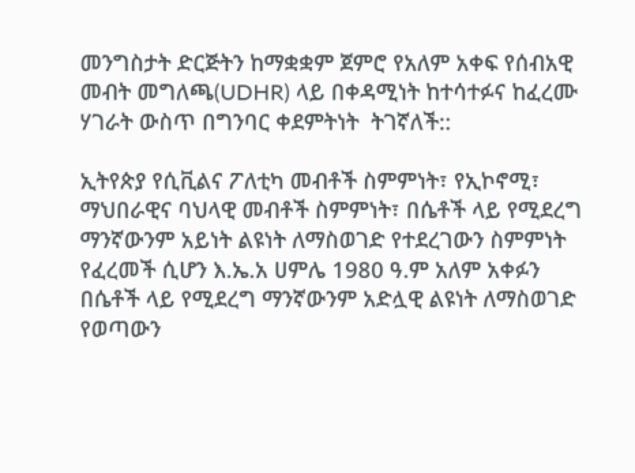መንግስታት ድርጅትን ከማቋቋም ጀምሮ የአለም አቀፍ የሰብአዊ መብት መግለጫ(UDHR) ላይ በቀዳሚነት ከተሳተፉና ከፈረሙ ሃገራት ውስጥ በግንባር ቀደምትነት  ትገኛለች::

ኢትየጵያ የሲቪልና ፖለቲካ መብቶች ስምምነት፣ የኢኮኖሚ፣ ማህበራዊና ባህላዊ መብቶች ስምምነት፣ በሴቶች ላይ የሚደረግ ማንኛውንም አይነት ልዩነት ለማስወገድ የተደረገውን ስምምነት የፈረመች ሲሆን እ.ኤ.አ ሀምሌ 1980 ዓ.ም አለም አቀፉን በሴቶች ላይ የሚደረግ ማንኛውንም አድሏዊ ልዩነት ለማስወገድ የወጣውን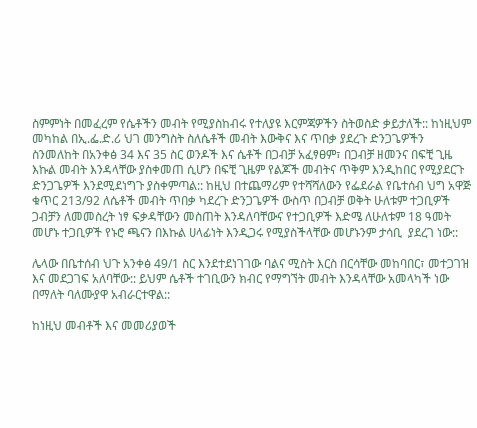ስምምነት በመፈረም የሴቶችን መብት የሚያስከብሩ የተለያዩ እርምጃዎችን ስትወስድ ቃይታለች:: ከነዚህም መካከል በኢ.ፌ.ድ.ሪ ህገ መንግስት ስለሴቶች መብት እውቅና እና ጥበቃ ያደረጉ ድንጋጌዎችን ስንመለከት በአንቀፅ 34 እና 35 ስር ወንዶች እና ሴቶች በጋብቻ አፈፃፀም፣ በጋብቻ ዘመንና በፍቺ ጊዜ እኩል መብት እንዳላቸው ያስቀመጠ ሲሆን በፍቺ ጊዜም የልጆች መብትና ጥቅም እንዲከበር የሚያደርጉ ድንጋጌዎች እንደሚደነግጉ ያስቀምጣል:: ከዚህ በተጨማሪም የተሻሻለውን የፌደራል የቤተሰብ ህግ አዋጅ ቁጥር 213/92 ለሴቶች መብት ጥበቃ ካደረጉ ድንጋጌዎች ውስጥ በጋብቻ ወቅት ሁለቱም ተጋቢዎች ጋብቻን ለመመስረት ነፃ ፍቃዳቸውን መስጠት እንዳለባቸውና የተጋቢዎች እድሜ ለሁለቱም 18 ዓመት መሆኑ ተጋቢዎች የኑሮ ጫናን በእኩል ሀላፊነት እንዲጋሩ የሚያስችላቸው መሆኑንም ታሳቢ  ያደረገ ነው::

ሌላው በቤተሰብ ህጉ አንቀፅ 49/1 ስር እንደተደነገገው ባልና ሚስት እርስ በርሳቸው መከባበር፣ መተጋገዝ እና መደጋገፍ አለባቸው:: ይህም ሴቶች ተገቢውን ክብር የማግኘት መብት እንዳላቸው አመላካች ነው በማለት ባለሙያዋ አብራርተዋል::

ከነዚህ መብቶች እና መመሪያወች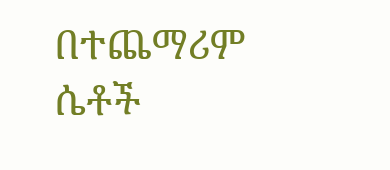በተጨማሪም ሴቶች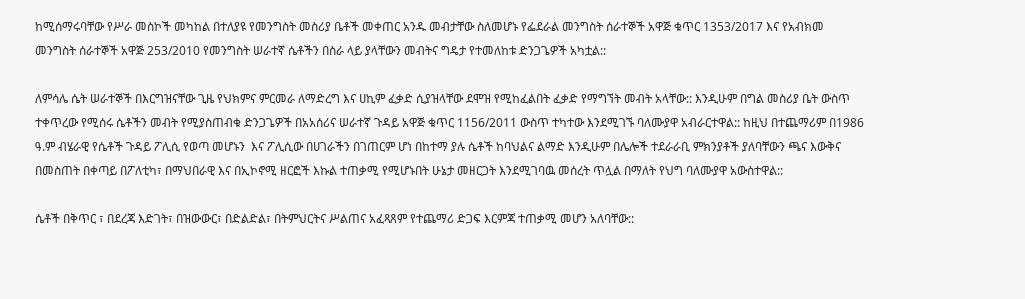ከሚሰማሩባቸው የሥራ መስኮች መካከል በተለያዩ የመንግስት መስሪያ ቤቶች መቀጠር አንዱ መብታቸው ስለመሆኑ የፌደራል መንግስት ሰራተኞች አዋጅ ቁጥር 1353/2017 እና የአብክመ መንግስት ሰራተኞች አዋጅ 253/2010 የመንግስት ሠራተኛ ሴቶችን በስራ ላይ ያላቸውን መብትና ግዴታ የተመለከቱ ድንጋጌዎች አካቷል::

ለምሳሌ ሴት ሠራተኞች በእርግዝናቸው ጊዜ የህክምና ምርመራ ለማድረግ እና ሀኪም ፈቃድ ሲያዝላቸው ደሞዝ የሚከፈልበት ፈቃድ የማግኘት መብት አላቸው:: እንዲሁም በግል መስሪያ ቤት ውስጥ ተቀጥረው የሚሰሩ ሴቶችን መብት የሚያስጠብቁ ድንጋጌዎች በአአሰሪና ሠራተኛ ጉዳይ አዋጅ ቁጥር 1156/2011 ውስጥ ተካተው እንደሚገኙ ባለሙያዋ አብራርተዋል:: ከዚህ በተጨማሪም በ1986 ዓ.ም ብሄራዊ የሴቶች ጉዳይ ፖሊሲ የወጣ መሆኑን  እና ፖሊሲው በሀገራችን በገጠርም ሆነ በከተማ ያሉ ሴቶች ከባህልና ልማድ እንዲሁም በሌሎች ተደራራቢ ምክንያቶች ያለባቸውን ጫና እውቅና በመስጠት በቀጣይ በፖለቲካ፣ በማህበራዊ እና በኢኮኖሚ ዘርፎች እኩል ተጠቃሚ የሚሆኑበት ሁኔታ መዘርጋት እንደሚገባዉ መሰረት ጥሏል በማለት የህግ ባለሙያዋ አውስተዋል::

ሴቶች በቅጥር ፣ በደረጃ እድገት፣ በዝውውር፣ በድልድል፣ በትምህርትና ሥልጠና አፈጻጸም የተጨማሪ ድጋፍ እርምጃ ተጠቃሚ መሆን አለባቸው::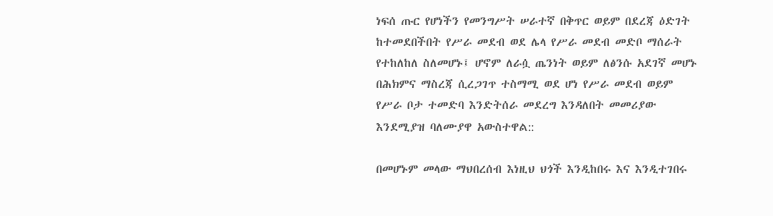ነፍሰ ጡር የሆነችን የመንግሥት ሠራተኛ በቅጥር ወይም በደረጃ ዕድገት ከተመደበችበት የሥራ መደብ ወደ ሌላ የሥራ መደብ መድቦ ማሰራት የተከለከለ ስለመሆኑ፤ ሆኖም ለራሷ ጤንነት ወይም ለፅንሱ አደገኛ መሆኑ በሕክምና ማስረጃ ሲረጋገጥ ተስማሚ ወደ ሆነ የሥራ መደብ ወይም የሥራ ቦታ ተመድባ እንድትሰራ መደረግ እንዳለበት መመሪያው እንደሚያዝ ባለሙያዋ አውስተዋል::

በመሆኑም መላው ማህበረሰብ እነዚህ ህጎች እንዲከበሩ እና እንዲተገበሩ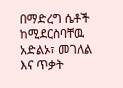በማድረግ ሴቶች ከሚደርስባቸዉ አድልኦ፣ መገለል እና ጥቃት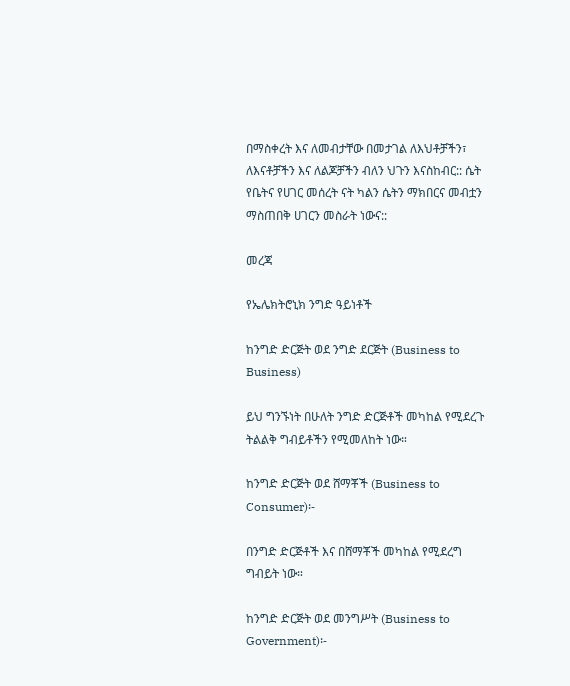በማስቀረት እና ለመብታቸው በመታገል ለእህቶቻችን፣ ለእናቶቻችን እና ለልጆቻችን ብለን ህጉን እናስከብር:: ሴት የቤትና የሀገር መሰረት ናት ካልን ሴትን ማክበርና መብቷን ማስጠበቅ ሀገርን መስራት ነውና::

መረጃ

የኤሌክትሮኒክ ንግድ ዓይነቶች

ከንግድ ድርጅት ወደ ንግድ ደርጅት (Business to Business)

ይህ ግንኙነት በሁለት ንግድ ድርጅቶች መካከል የሚደረጉ ትልልቅ ግብይቶችን የሚመለከት ነው።

ከንግድ ድርጅት ወደ ሸማቾች (Business to Consumer)፡-

በንግድ ድርጅቶች እና በሸማቾች መካከል የሚደረግ ግብይት ነው።

ከንግድ ድርጅት ወደ መንግሥት (Business to Government)፡-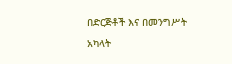በድርጅቶች እና በመንግሥት አካላት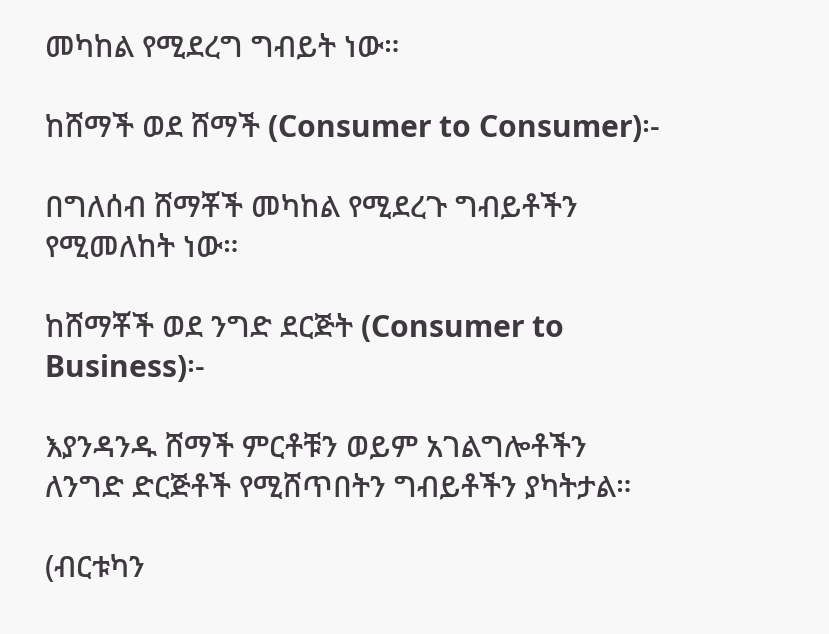መካከል የሚደረግ ግብይት ነው።

ከሸማች ወደ ሸማች (Consumer to Consumer)፡-

በግለሰብ ሸማቾች መካከል የሚደረጉ ግብይቶችን የሚመለከት ነው።

ከሸማቾች ወደ ንግድ ደርጅት (Consumer to Business)፡-

እያንዳንዱ ሸማች ምርቶቹን ወይም አገልግሎቶችን ለንግድ ድርጅቶች የሚሸጥበትን ግብይቶችን ያካትታል።

(ብርቱካን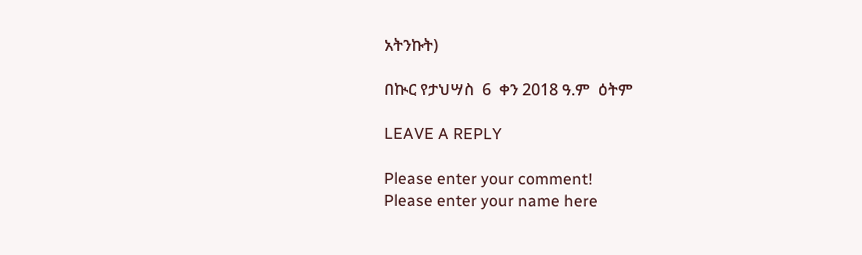አትንኩት)

በኲር የታህሣስ  6  ቀን 2018 ዓ.ም  ዕትም

LEAVE A REPLY

Please enter your comment!
Please enter your name here